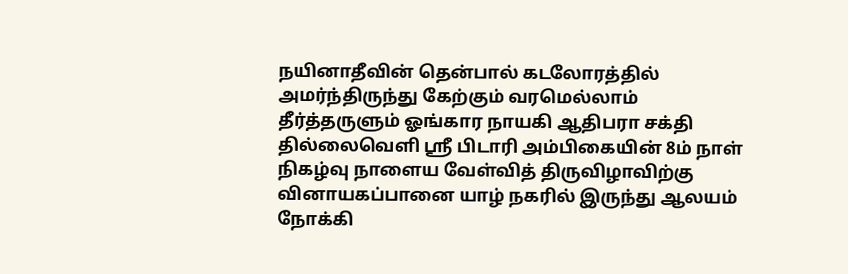நயினாதீவின் தென்பால் கடலோரத்தில் அமர்ந்திருந்து கேற்கும் வரமெல்லாம் தீர்த்தருளும் ஓங்கார நாயகி ஆதிபரா சக்தி தில்லைவெளி ஸ்ரீ பிடாரி அம்பிகையின் 8ம் நாள் நிகழ்வு நாளைய வேள்வித் திருவிழாவிற்கு வினாயகப்பானை யாழ் நகரில் இருந்து ஆலயம் நோக்கி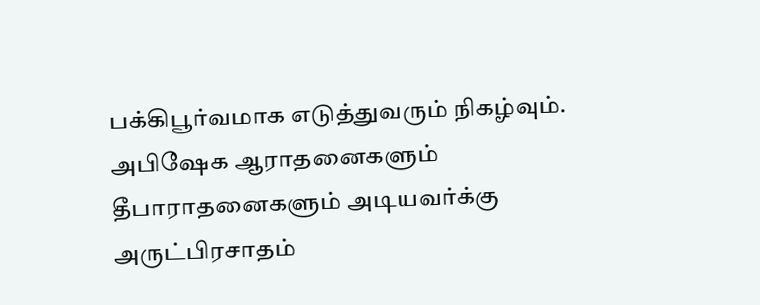பக்கிபூர்வமாக எடுத்துவரும் நிகழ்வும்.
அபிஷேக ஆராதனைகளும் தீபாராதனைகளும் அடியவர்க்கு அருட்பிரசாதம்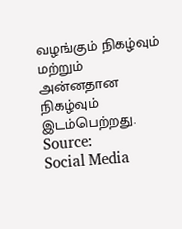வழங்கும் நிகழ்வும் மற்றும் அன்னதான நிகழ்வும் இடம்பெற்றது.
Source:
Social Media